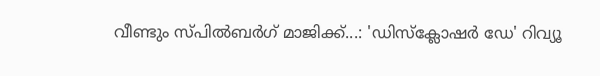വീണ്ടും സ്പിൽബർഗ് മാജിക്ക്...: 'ഡിസ്‌ക്ലോഷർ ഡേ' റിവ്യൂ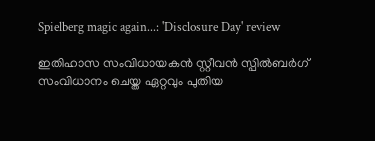Spielberg magic again...: 'Disclosure Day' review

ഇതിഹാസ സംവിധായകൻ സ്റ്റീവൻ സ്പിൽബർഗ് സംവിധാനം ചെയ്ത ഏറ്റവും പുതിയ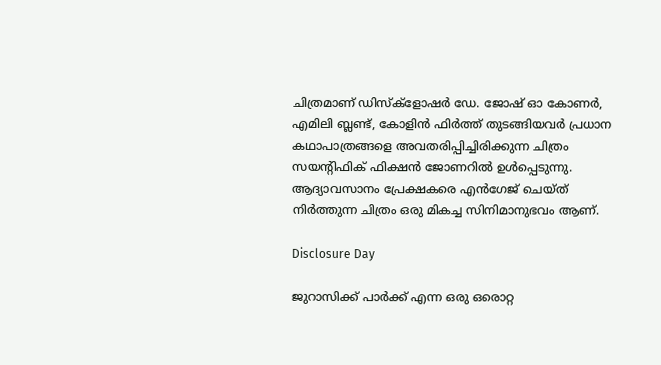ചിത്രമാണ് ഡിസ്ക്ളോഷർ ഡേ. ജോഷ് ഓ കോണർ, എമിലി ബ്ലണ്ട്, കോളിൻ ഫിർത്ത് തുടങ്ങിയവർ പ്രധാന കഥാപാത്രങ്ങളെ അവതരിപ്പിച്ചിരിക്കുന്ന ചിത്രം സയന്റിഫിക് ഫിക്ഷൻ ജോണറിൽ ഉൾപ്പെടുന്നു. ആദ്യാവസാനം പ്രേക്ഷകരെ എൻഗേജ്‌ ചെയ്ത് നിർത്തുന്ന ചിത്രം ഒരു മികച്ച സിനിമാനുഭവം ആണ്.

Disclosure Day

ജുറാസിക്ക് പാർക്ക് എന്ന ഒരു ഒരൊറ്റ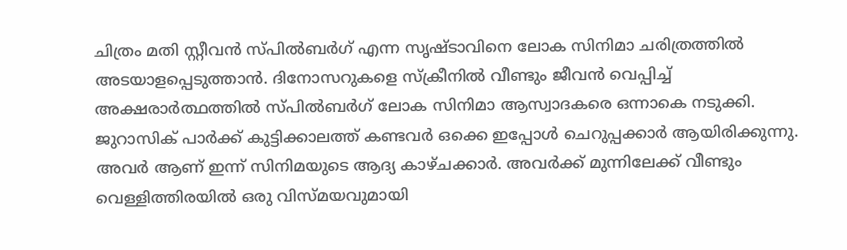ചിത്രം മതി സ്റ്റീവൻ സ്പിൽബർഗ് എന്ന സൃഷ്ടാവിനെ ലോക സിനിമാ ചരിത്രത്തിൽ അടയാളപ്പെടുത്താൻ. ദിനോസറുകളെ സ്‌ക്രീനിൽ വീണ്ടും ജീവൻ വെപ്പിച്ച് അക്ഷരാർത്ഥത്തിൽ സ്പിൽബർഗ് ലോക സിനിമാ ആസ്വാദകരെ ഒന്നാകെ നടുക്കി. ജുറാസിക് പാർക്ക് കുട്ടിക്കാലത്ത് കണ്ടവർ ഒക്കെ ഇപ്പോൾ ചെറുപ്പക്കാർ ആയിരിക്കുന്നു. അവർ ആണ് ഇന്ന് സിനിമയുടെ ആദ്യ കാഴ്ചക്കാർ. അവർക്ക് മുന്നിലേക്ക് വീണ്ടും വെള്ളിത്തിരയിൽ ഒരു വിസ്മയവുമായി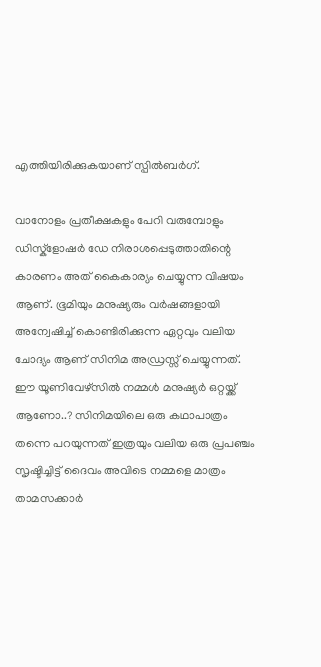എത്തിയിരിക്കുകയാണ് സ്പിൽബർഗ്.

വാനോളം പ്രതീക്ഷകളും പേറി വരുമ്പോളും ഡിസ്ക്ളോഷർ ഡേ നിരാശപ്പെടുത്താതിന്റെ കാരണം അത് കൈകാര്യം ചെയ്യുന്ന വിഷയം ആണ്. ഭൂമിയും മനുഷ്യരും വർഷങ്ങളായി അന്വേഷിച്ച് കൊണ്ടിരിക്കുന്ന ഏറ്റവും വലിയ ചോദ്യം ആണ് സിനിമ അഡ്രസ്സ് ചെയ്യുന്നത്. ഈ യൂണിവേഴ്സിൽ നമ്മൾ മനുഷ്യർ ഒറ്റയ്ക്ക് ആണോ..? സിനിമയിലെ ഒരു കഥാപാത്രം തന്നെ പറയുന്നത് ഇത്രയും വലിയ ഒരു പ്രപഞ്ചം സൃഷ്ടിച്ചിട്ട് ദൈവം അവിടെ നമ്മളെ മാത്രം താമസക്കാർ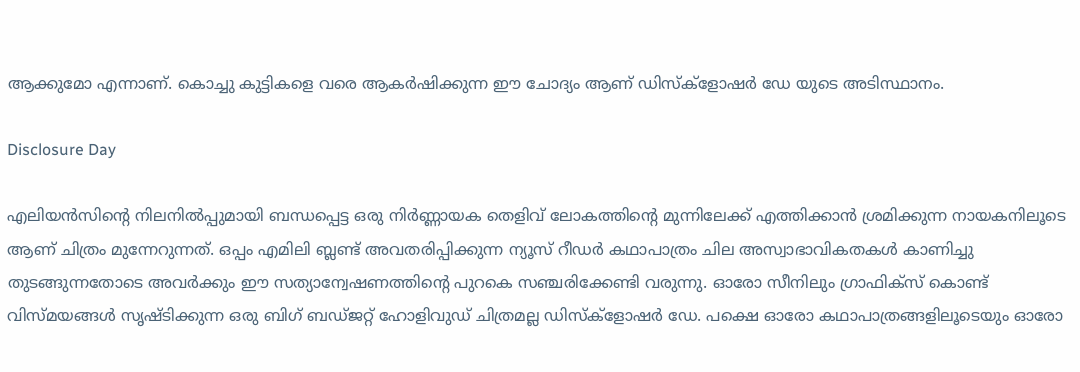ആക്കുമോ എന്നാണ്. കൊച്ചു കുട്ടികളെ വരെ ആകർഷിക്കുന്ന ഈ ചോദ്യം ആണ് ഡിസ്ക്ളോഷർ ഡേ യുടെ അടിസ്ഥാനം.

Disclosure Day

എലിയൻസിന്റെ നിലനിൽപ്പുമായി ബന്ധപ്പെട്ട ഒരു നിർണ്ണായക തെളിവ് ലോകത്തിന്റെ മുന്നിലേക്ക് എത്തിക്കാൻ ശ്രമിക്കുന്ന നായകനിലൂടെ ആണ് ചിത്രം മുന്നേറുന്നത്. ഒപ്പം എമിലി ബ്ലണ്ട് അവതരിപ്പിക്കുന്ന ന്യൂസ് റീഡർ കഥാപാത്രം ചില അസ്വാഭാവികതകൾ കാണിച്ചു തുടങ്ങുന്നതോടെ അവർക്കും ഈ സത്യാന്വേഷണത്തിന്റെ പുറകെ സഞ്ചരിക്കേണ്ടി വരുന്നു. ഓരോ സീനിലും ഗ്രാഫിക്സ് കൊണ്ട് വിസ്മയങ്ങൾ സൃഷ്ടിക്കുന്ന ഒരു ബിഗ് ബഡ്ജറ്റ് ഹോളിവുഡ് ചിത്രമല്ല ഡിസ്ക്ളോഷർ ഡേ. പക്ഷെ ഓരോ കഥാപാത്രങ്ങളിലൂടെയും ഓരോ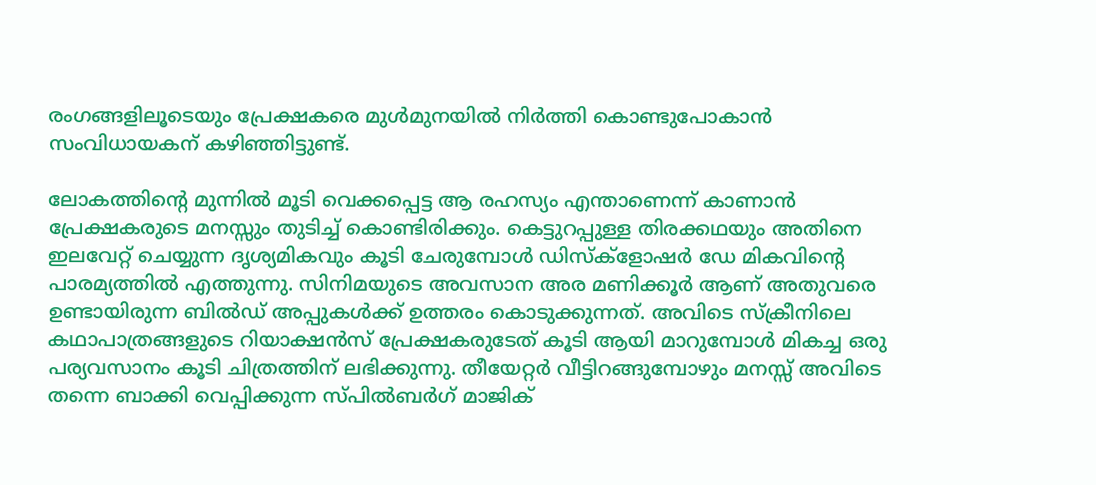രംഗങ്ങളിലൂടെയും പ്രേക്ഷകരെ മുൾമുനയിൽ നിർത്തി കൊണ്ടുപോകാൻ സംവിധായകന് കഴിഞ്ഞിട്ടുണ്ട്.

ലോകത്തിന്റെ മുന്നിൽ മൂടി വെക്കപ്പെട്ട ആ രഹസ്യം എന്താണെന്ന് കാണാൻ പ്രേക്ഷകരുടെ മനസ്സും തുടിച്ച് കൊണ്ടിരിക്കും. കെട്ടുറപ്പുള്ള തിരക്കഥയും അതിനെ ഇലവേറ്റ് ചെയ്യുന്ന ദൃശ്യമികവും കൂടി ചേരുമ്പോൾ ഡിസ്ക്ളോഷർ ഡേ മികവിന്റെ പാരമ്യത്തിൽ എത്തുന്നു. സിനിമയുടെ അവസാന അര മണിക്കൂർ ആണ് അതുവരെ ഉണ്ടായിരുന്ന ബിൽഡ് അപ്പുകൾക്ക് ഉത്തരം കൊടുക്കുന്നത്. അവിടെ സ്‌ക്രീനിലെ കഥാപാത്രങ്ങളുടെ റിയാക്ഷൻസ് പ്രേക്ഷകരുടേത് കൂടി ആയി മാറുമ്പോൾ മികച്ച ഒരു പര്യവസാനം കൂടി ചിത്രത്തിന് ലഭിക്കുന്നു. തീയേറ്റർ വീട്ടിറങ്ങുമ്പോഴും മനസ്സ് അവിടെ തന്നെ ബാക്കി വെപ്പിക്കുന്ന സ്പിൽബർഗ് മാജിക്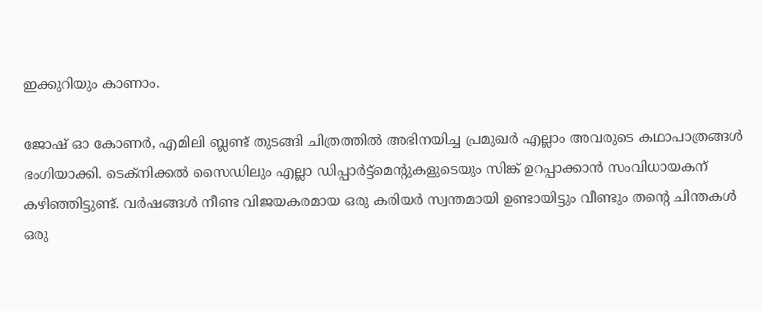ഇക്കുറിയും കാണാം.

ജോഷ് ഓ കോണർ, എമിലി ബ്ലണ്ട് തുടങ്ങി ചിത്രത്തിൽ അഭിനയിച്ച പ്രമുഖർ എല്ലാം അവരുടെ കഥാപാത്രങ്ങൾ ഭംഗിയാക്കി. ടെക്നിക്കൽ സൈഡിലും എല്ലാ ഡിപ്പാർട്ട്മെന്റുകളുടെയും സിങ്ക് ഉറപ്പാക്കാൻ സംവിധായകന് കഴിഞ്ഞിട്ടുണ്ട്. വർഷങ്ങൾ നീണ്ട വിജയകരമായ ഒരു കരിയർ സ്വന്തമായി ഉണ്ടായിട്ടും വീണ്ടും തന്റെ ചിന്തകൾ ഒരു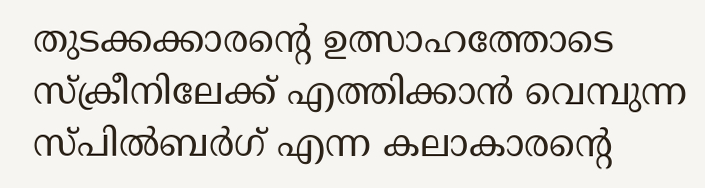തുടക്കക്കാരന്റെ ഉത്സാഹത്തോടെ സ്‌ക്രീനിലേക്ക് എത്തിക്കാൻ വെമ്പുന്ന സ്പിൽബർഗ് എന്ന കലാകാരന്റെ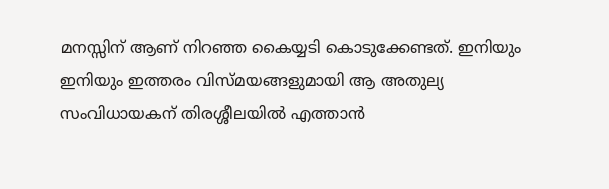മനസ്സിന് ആണ് നിറഞ്ഞ കൈയ്യടി കൊടുക്കേണ്ടത്. ഇനിയും ഇനിയും ഇത്തരം വിസ്മയങ്ങളുമായി ആ അതുല്യ സംവിധായകന് തിരശ്ശീലയിൽ എത്താൻ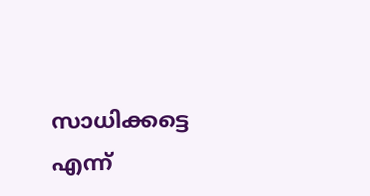സാധിക്കട്ടെ എന്ന്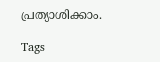പ്രത്യാശിക്കാം.

Tags